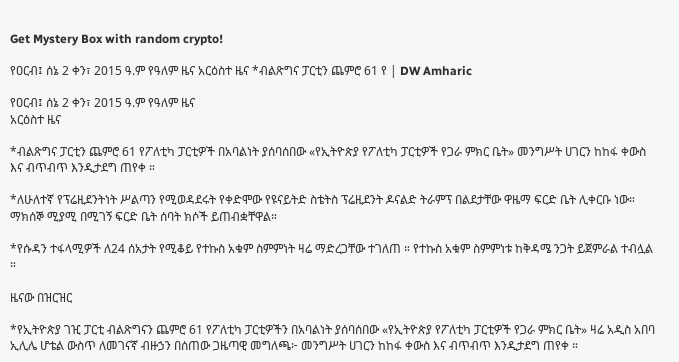Get Mystery Box with random crypto!

የዐርብ፤ ሰኔ 2 ቀን፣ 2015 ዓ.ም የዓለም ዜና አርዕስተ ዜና *ብልጽግና ፓርቲን ጨምሮ 61 የ | DW Amharic

የዐርብ፤ ሰኔ 2 ቀን፣ 2015 ዓ.ም የዓለም ዜና
አርዕስተ ዜና

*ብልጽግና ፓርቲን ጨምሮ 61 የፖለቲካ ፓርቲዎች በአባልነት ያሰባሰበው «የኢትዮጵያ የፖለቲካ ፓርቲዎች የጋራ ምክር ቤት» መንግሥት ሀገርን ከከፋ ቀውስ እና ብጥብጥ እንዲታደግ ጠየቀ ።

*ለሁለተኛ የፕሬዚደንትነት ሥልጣን የሚወዳደሩት የቀድሞው የዩናይትድ ስቴትስ ፕሬዚደንት ዶናልድ ትራምፕ በልደታቸው ዋዜማ ፍርድ ቤት ሊቀርቡ ነው። ማክሰኞ ሚያሚ በሚገኝ ፍርድ ቤት ሰባት ክሶች ይጠብቋቸዋል።

*የሱዳን ተፋላሚዎች ለ24 ሰአታት የሚቆይ የተኩስ አቁም ስምምነት ዛሬ ማድረጋቸው ተገለጠ ። የተኩስ አቁም ስምምነቱ ከቅዳሜ ንጋት ይጀምራል ተብሏል ።

ዜናው በዝርዝር

*የኢትዮጵያ ገዢ ፓርቲ ብልጽግናን ጨምሮ 61 የፖለቲካ ፓርቲዎችን በአባልነት ያሰባሰበው «የኢትዮጵያ የፖለቲካ ፓርቲዎች የጋራ ምክር ቤት» ዛሬ አዲስ አበባ ኢሊሌ ሆቴል ውስጥ ለመገናኛ ብዙኃን በሰጠው ጋዜጣዊ መግለጫ፦ መንግሥት ሀገርን ከከፋ ቀውስ እና ብጥብጥ እንዲታደግ ጠየቀ ።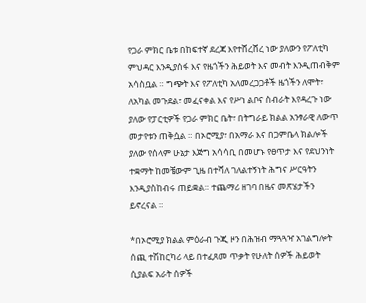የጋራ ምክር ቤቱ በከፍተኛ ደረጃ እየተሸረሸረ ነው ያለውን የፖለቲካ ምህዳር እንዲያሰፋ እና የዜጎችን ሕይወት እና መብት እንዲጠብቅም አሳስቧል ። ግጭት እና የፖለቲካ አለመረጋጋቶች ዜጎችን ለሞት፣ ለአካል መጉደል፣ መፈናቀል እና የሥነ ልቦና ስብራት እየዳረጉ ነው ያለው የፓርቲዎች የጋራ ምክር ቤት፣ በትግራይ ክልል አንፃራዊ ለውጥ መታየቱን ጠቅሷል ። በኦሮሚያ፣ በአማራ እና በጋምቤላ ክልሎች ያለው የሰላም ሁኔታ እጅግ አሳሳቢ በመሆኑ የፀጥታ እና የደህንነት ተቋማት ከመቼውም ጊዜ በተሻለ ገለልተኝነት ሕግና ሥርዓትን እንዲያስከብሩ ጠይቋል። ተጨማሪ ዘገባ በዜና መጽሄታችን ይኖረናል ።

*በኦሮሚያ ክልል ምዕራብ ጉጂ ዞን በሕዝብ ማጓጓዣ አገልግሎት ሰጪ ተሽከርካሪ ላይ በተፈጸመ ጥቃት የሁለት ሰዎች ሕይወት ሲያልፍ አራት ሰዎች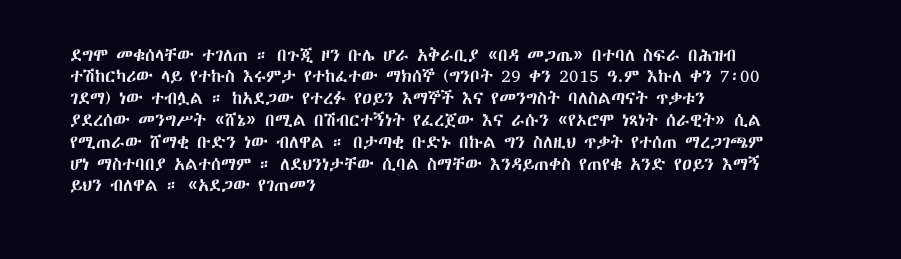ደግሞ መቁሰላቸው ተገለጠ ። በጉጂ ዞን ቡሌ ሆራ አቅራቢያ «በዳ መጋጤ» በተባለ ስፍራ በሕዝብ ተሽከርካሪው ላይ የተኩስ እሩምታ የተከፈተው ማክሰኞ (ግንቦት 29 ቀን 2015 ዓ.ም እኩለ ቀን 7፡00 ገደማ) ነው ተብሏል ። ከአደጋው የተረፉ የዐይን እማኞች እና የመንግስት ባለስልጣናት ጥቃቱን ያደረሰው መንግሥት «ሸኔ» በሚል በሽብርተኝነት የፈረጀው እና ራሱን «የኦሮሞ ነጻነት ሰራዊት» ሲል የሚጠራው ሸማቂ ቡድን ነው ብለዋል ። በታጣቂ ቡድኑ በኩል ግን ስለዚህ ጥቃት የተሰጠ ማረጋገጫም ሆነ ማስተባበያ አልተሰማም ። ለደህንነታቸው ሲባል ስማቸው እንዳይጠቀስ የጠየቁ አንድ የዐይን እማኝ ይህን ብለዋል ። «አደጋው የገጠመን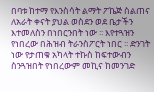በባቱ ከተማ የእንስሳት ልማት ፖኬጅ ስልጠና ለአራት ቀናት ያህል ወስደን ወደ ቤታችን እተመለስን በነበርንበት ነው ፡፡ እየተጓዝን የነበረው በሕዝብ ትራንስፖርት ነበር ፡፡ ድንገት ነው የታጠቁ አካላት ተኩስ ከፍተውብን ስንጓዝበት የነበረውም መኪና ከመንገድ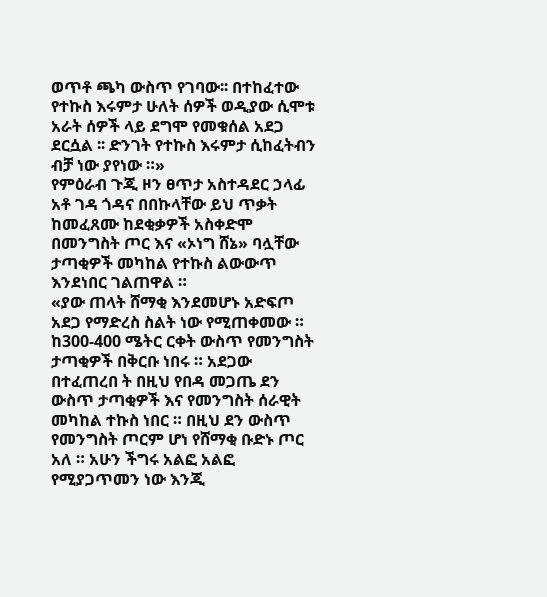ወጥቶ ጫካ ውስጥ የገባው፡፡ በተከፈተው የተኩስ እሩምታ ሁለት ሰዎች ወዲያው ሲሞቱ አራት ሰዎች ላይ ደግሞ የመቁሰል አደጋ ደርሷል ፡፡ ድንገት የተኩስ እሩምታ ሲከፈትብን ብቻ ነው ያየነው ።»
የምዕራብ ጉጂ ዞን ፀጥታ አስተዳደር ኃላፊ አቶ ገዳ ጎዳና በበኩላቸው ይህ ጥቃት ከመፈጸሙ ከደቂቃዎች አስቀድሞ በመንግስት ጦር እና «ኦነግ ሸኔ» ባሏቸው ታጣቂዎች መካከል የተኩስ ልውውጥ እንደነበር ገልጠዋል ።
«ያው ጠላት ሸማቂ እንደመሆኑ አድፍጦ አደጋ የማድረስ ስልት ነው የሚጠቀመው ። ከ300-400 ሜትር ርቀት ውስጥ የመንግስት ታጣቂዎች በቅርቡ ነበሩ ። አደጋው በተፈጠረበ ት በዚህ የበዳ መጋጤ ደን ውስጥ ታጣቂዎች እና የመንግስት ሰራዊት መካከል ተኩስ ነበር ። በዚህ ደን ውስጥ የመንግስት ጦርም ሆነ የሸማቂ ቡድኑ ጦር አለ ። አሁን ችግሩ አልፎ አልፎ የሚያጋጥመን ነው እንጂ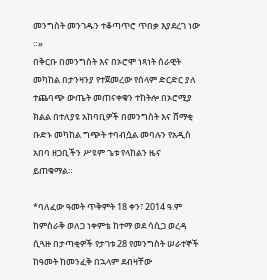መንግስት መንገዱን ተቆጣጥሮ ጥበቃ እያደረገ ነው ።»
በቅርቡ በመንግስት እና በኦሮሞ ነጻነት ሰራዊት መካከል በታንዛንያ የተጀመረው የሰላም ድርድር ያለ ተጨባጭ ውጤት መጠናቀቁን ተከትሎ በኦሮሚያ ክልል በተለያዩ አከባቢዎች በመንግስት እና ሸማቂ ቡድኑ መካከል ግጭት ተባብሷል መባሉን የአዲስ አበባ ዘጋቢችን ሥዩም ጌቱ የላከልን ዜና ይጠቁማል።

*ባለፈው ዓመት ጥቅምት 18 ቀን፣ 2014 ዓ.ም ከምስራቅ ወለጋ ነቀምቴ ከተማ ወደ ሳሲጋ ወረዳ ሲጓዙ በታጣቂዎች የታገቱ 28 የመንግስት ሠራተኞች ከዓመት ከመንፈቅ በኋላም ደብዛቸው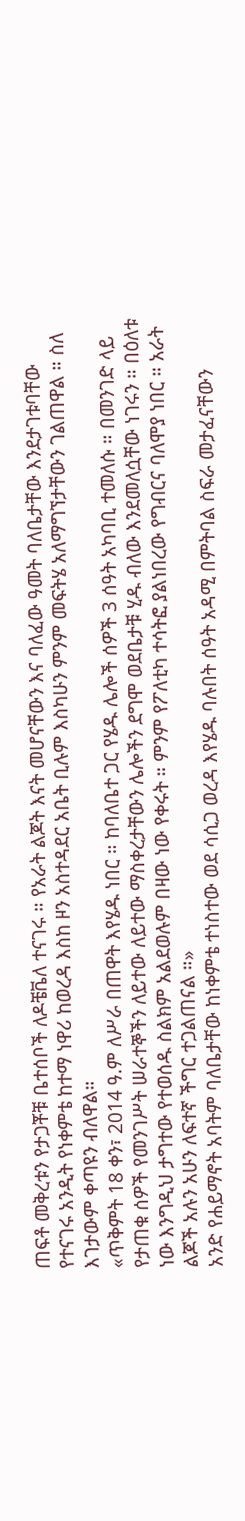ጠፍቶ መቅረቱን የታጋቾቹ ቤተሰቦች ለዶቼቬለ ተናገሩ ። የአራት ልጆት እናት መሆናቸውን እና ባለፈው ዓመት ባለቤታቸው እንደታገቱባቸው የተናገሩ አንዲት የነቀምቴ ከተማ ነዋሪ ከወረዳ እስከ ዞን አስተዳደር አቤት ቢሉም እስካሁን ምንም መፍትሄ አለማግኘታቸውን ገልጠዋል ። ስለ እገታውም ቀጣዩን ብለዋል።
«ጥቅምት 18 ቀን፣ 2014 ዓ.ም ለሥራ በጠዋት እየሄዱ ነበር ። ከባለቤተ ጋር የሄዱ ሌሎች ሰዎች 3 ሰዓት አካባቢ ተመለሱ ። በመንገድ ላይ የታጠቁ ሰዎች የመንገሥት ሠራተኞችን ለይተው ለይተው ማስቀረታቸውን ሌሎችን ደግሞ ወደቤታቹ ሂዱ ብለው እንደመለሷቸው ነገሩን ። በዕለቱ ነው እንግዲህ ታግተው የተወሰዱ ስልክም አልደወሉም በዛው ነው የቀሩት ። ምንም የፖለቲካ ተሳትፎ ያልነበረው የግብርና ባለሞያ ነበር ። አራት ልጆች አሉን አሁን ለፍተኛ ችግር ተጋልጠናል ።»
አንድ የሐይማኖት አባትም ባለቤታቸው ከነቀምቴ ተነስተው ወደ ሳሲጋ ወረዳ እየሄዱ ባሉበት ሰዓት አዳሚ በምትባል ስፍራ መታፈናቸውን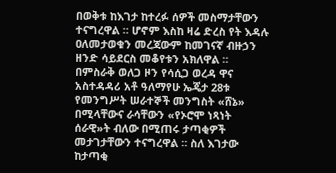በወቅቱ ከእገታ ከተረፉ ሰዎች መስማታቸውን ተናግረዋል ። ሆኖም እስከ ዛሬ ድረስ የት እዳሉ ዐለመታወቁን መረጃውም ከመገናኛ ብዙኃን ዘንድ ሳይደርስ መቆየቱን አክለዋል ። በምስራቅ ወለጋ ዞን የሳሲጋ ወረዳ ዋና አስተዳዳሪ አቶ ዓለማየሁ ኤጄታ 28ቱ የመንግሥት ሠራተኞች መንግስት «ሸኔ» በሚላቸውና ራሳቸውን «የኦሮሞ ነጻነት ሰራዊ»ት ብለው በሚጠሩ ታጣቂዎች መታገታቸውን ተናግረዋል ። ስለ እገታው ከታጣቂ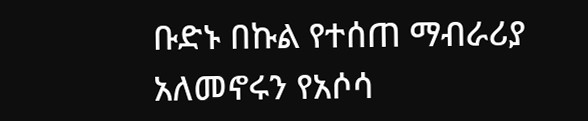ቡድኑ በኩል የተሰጠ ማብራሪያ አለመኖሩን የአሶሳ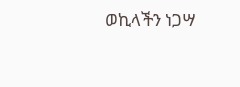ወኪላችን ነጋሣ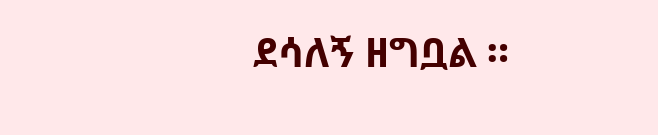ደሳለኝ ዘግቧል ።